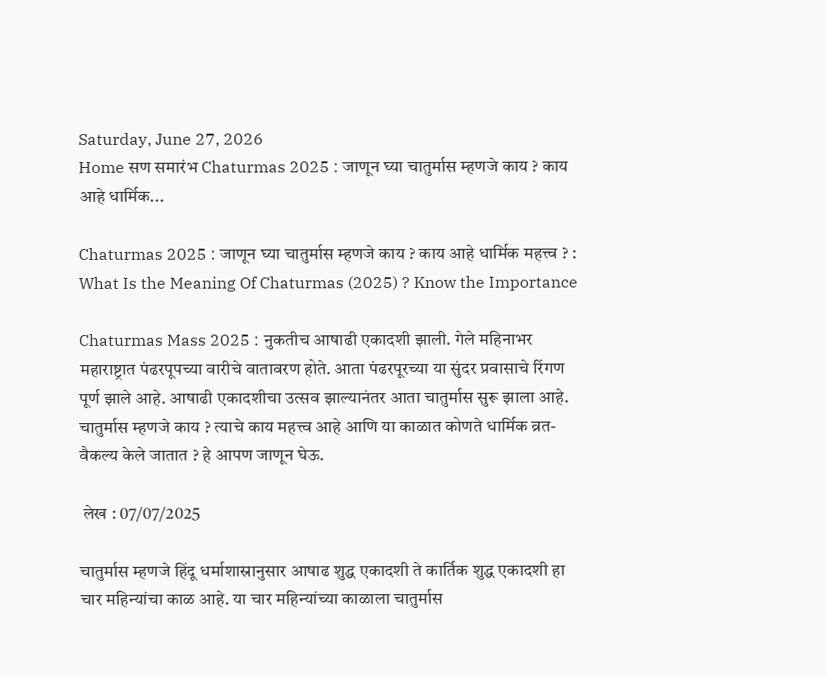Saturday, June 27, 2026
Home सण समारंभ Chaturmas 2025 : जाणून घ्या चातुर्मास म्हणजे काय ? काय आहे धार्मिक...

Chaturmas 2025 : जाणून घ्या चातुर्मास म्हणजे काय ? काय आहे धार्मिक महत्त्व ? : What Is the Meaning Of Chaturmas (2025) ? Know the Importance

Chaturmas Mass 2025 : नुकतीच आषाढी एकादशी झाली. गेले महिनाभर महाराष्ट्रात पंढरपूपच्या वारीचे वातावरण होते. आता पंढरपूरच्या या सुंदर प्रवासाचे रिंगण पूर्ण झाले आहे. आषाढी एकादशीचा उत्सव झाल्यानंतर आता चातुर्मास सुरू झाला आहे. चातुर्मास म्हणजे काय ? त्याचे काय महत्त्व आहे आणि या काळात कोणते धार्मिक व्रत-वैकल्य केले जातात ? हे आपण जाणून घेऊ.

 लेख : 07/07/2025

चातुर्मास म्हणजे हिंदू धर्माशास्रानुसार आषाढ शुद्ध एकादशी ते कार्तिक शुद्ध एकादशी हा चार महिन्यांचा काळ आहे. या चार महिन्यांच्या काळाला चातुर्मास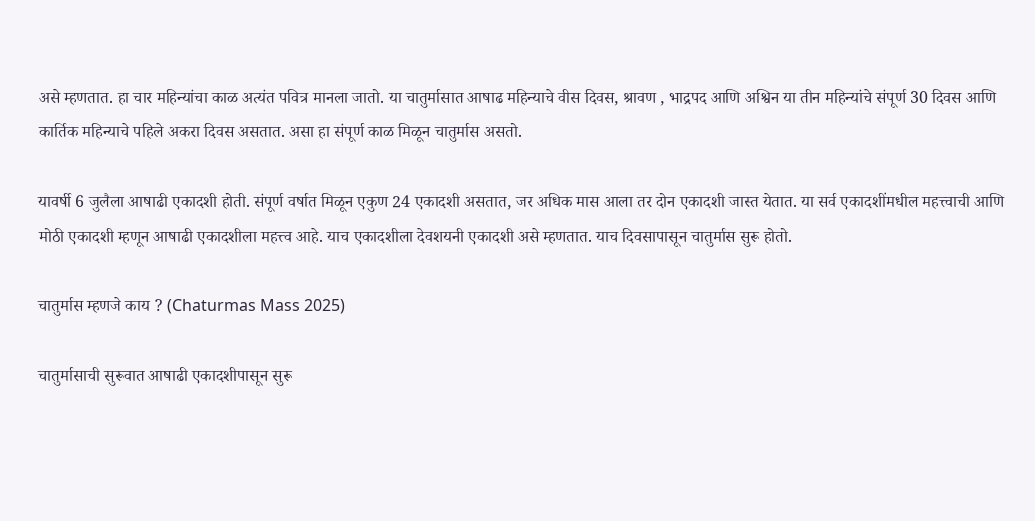असे म्हणतात. हा चार महिन्यांचा काळ अत्यंत पवित्र मानला जातो. या चातुर्मासात आषाढ महिन्याचे वीस दिवस, श्रावण , भाद्रपद आणि अश्विन या तीन महिन्यांचे संपूर्ण 30 दिवस आणि कार्तिक महिन्याचे पहिले अकरा दिवस असतात. असा हा संपूर्ण काळ मिळून चातुर्मास असतो.

यावर्षी 6 जुलैला आषाढी एकादशी होती. संपूर्ण वर्षात मिळून एकुण 24 एकादशी असतात, जर अधिक मास आला तर दोन एकादशी जास्त येतात. या सर्व एकादशींमधील महत्त्वाची आणि मोठी एकादशी म्हणून आषाढी एकादशीला महत्त्व आहे. याच एकादशीला देवशयनी एकादशी असे म्हणतात. याच दिवसापासून चातुर्मास सुरू होतो.

चातुर्मास म्हणजे काय ? (Chaturmas Mass 2025)

चातुर्मासाची सुरूवात आषाढी एकादशीपासून सुरू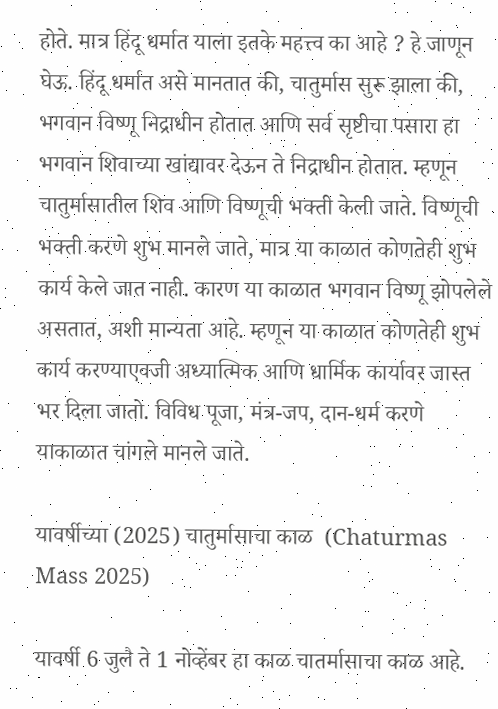होते. मात्र हिंदू धर्मात याला इतके महत्त्व का आहे ? हे जाणून घेऊ. हिंदू धर्मात असे मानतात की, चातुर्मास सुरू झाला की, भगवान विष्णू निद्राधीन होतात आणि सर्व सृष्टीचा पसारा हा भगवान शिवाच्या खांद्यावर देऊन ते निद्राधीन होतात. म्हणून चातुर्मासातील शिव आणि विष्णूची भक्ती केली जाते. विष्णूची भक्ती करणे शुभ मानले जाते, मात्र या काळात कोणतेही शुभ कार्य केले जात नाही. कारण या काळात भगवान विष्णू झोपलेले असतात, अशी मान्यता आहे. म्हणून या काळात कोणतेही शुभ कार्य करण्याएवजी अध्यात्मिक आणि धार्मिक कार्यावर जास्त भर दिला जातो. विविध पूजा, मंत्र-जप, दान-धर्म करणे याकाळात चांगले मानले जाते.

यावर्षीच्या (2025) चातुर्मासाचा काळ  (Chaturmas Mass 2025)

यावर्षी 6 जुलै ते 1 नोव्हेंबर हा काळ चातर्मासाचा काळ आहे.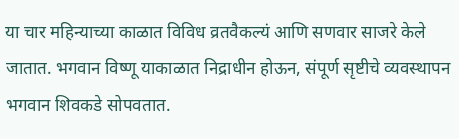या चार महिन्याच्या काळात विविध व्रतवैकल्यं आणि सणवार साजरे केले जातात. भगवान विष्णू याकाळात निद्राधीन होऊन, संपूर्ण सृष्टीचे व्यवस्थापन भगवान शिवकडे सोपवतात.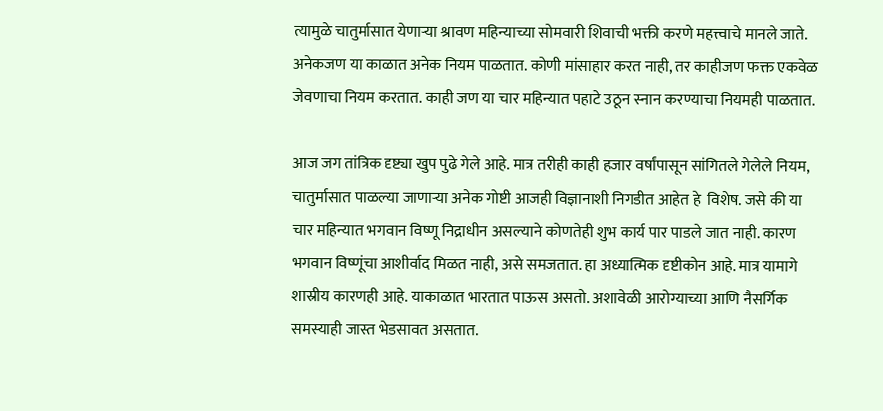त्यामुळे चातुर्मासात येणाऱ्या श्रावण महिन्याच्या सोमवारी शिवाची भक्ती करणे महत्त्वाचे मानले जाते. अनेकजण या काळात अनेक नियम पाळतात. कोणी मांसाहार करत नाही, तर काहीजण फक्त एकवेळ जेवणाचा नियम करतात. काही जण या चार महिन्यात पहाटे उठून स्नान करण्याचा नियमही पाळतात.

आज जग तांत्रिक दृष्ट्या खुप पुढे गेले आहे. मात्र तरीही काही हजार वर्षांपासून सांगितले गेलेले नियम, चातुर्मासात पाळल्या जाणाऱ्या अनेक गोष्टी आजही विज्ञानाशी निगडीत आहेत हे  विशेष. जसे की या चार महिन्यात भगवान विष्णू निद्राधीन असल्याने कोणतेही शुभ कार्य पार पाडले जात नाही. कारण भगवान विष्णूंचा आशीर्वाद मिळत नाही, असे समजतात. हा अध्यात्मिक दृष्टीकोन आहे. मात्र यामागे शास्रीय कारणही आहे. याकाळात भारतात पाऊस असतो. अशावेळी आरोग्याच्या आणि नैसर्गिक समस्याही जास्त भेडसावत असतात.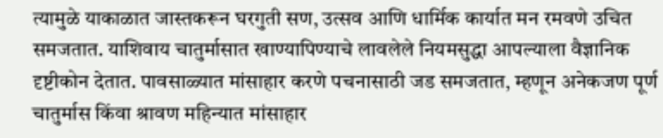त्यामुळे याकाळात जास्तकरून घरगुती सण, उत्सव आणि धार्मिक कार्यात मन रमवणे उचित समजतात. याशिवाय चातुर्मासात खाण्यापिण्याचे लावलेले नियमसुद्धा आपल्याला वैज्ञानिक दृष्टीकोन देतात. पावसाळ्यात मांसाहार करणे पचनासाठी जड समजतात, म्हणून अनेकजण पूर्ण चातुर्मास किंवा श्रावण महिन्यात मांसाहार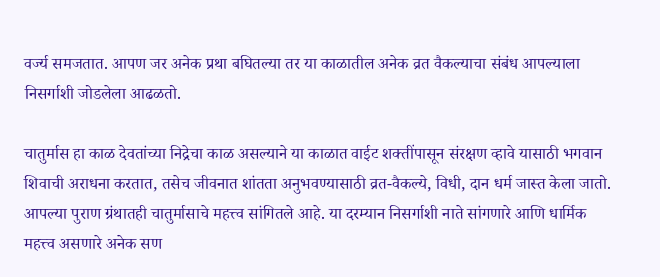वर्ज्य समजतात. आपण जर अनेक प्रथा बघितल्या तर या काळातील अनेक व्रत वैकल्याचा संबंध आपल्याला निसर्गाशी जोडलेला आढळतो.

चातुर्मास हा काळ देवतांच्या निद्रेचा काळ असल्याने या काळात वाईट शक्तींपासून संरक्षण व्हावे यासाठी भगवान शिवाची अराधना करतात, तसेच जीवनात शांतता अनुभवण्यासाठी व्रत-वैकल्ये, विधी, दान धर्म जास्त केला जातो. आपल्या पुराण ग्रंथातही चातुर्मासाचे महत्त्व सांगितले आहे. या दरम्यान निसर्गाशी नाते सांगणारे आणि धार्मिक महत्त्व असणारे अनेक सण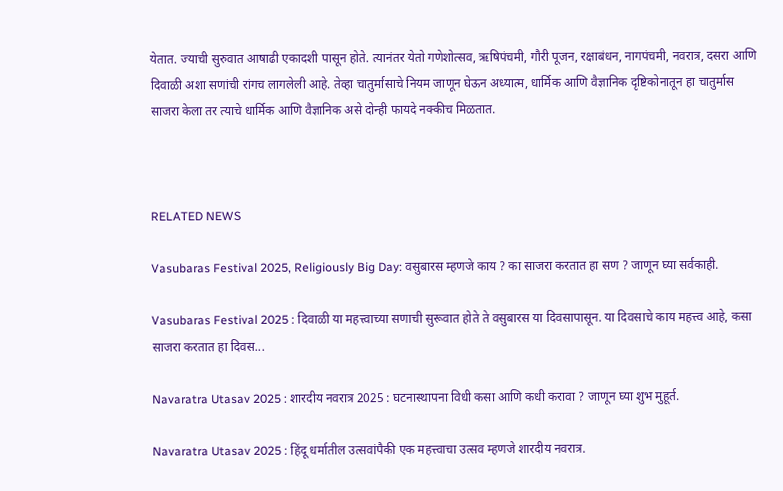येतात. ज्याची सुरुवात आषाढी एकादशी पासून होते. त्यानंतर येतो गणेशोत्सव, ऋषिपंचमी, गौरी पूजन, रक्षाबंधन, नागपंचमी, नवरात्र, दसरा आणि दिवाळी अशा सणांची रांगच लागलेली आहे. तेव्हा चातुर्मासाचे नियम जाणून घेऊन अध्यात्म, धार्मिक आणि वैज्ञानिक दृष्टिकोनातून हा चातुर्मास साजरा केला तर त्याचे धार्मिक आणि वैज्ञानिक असे दोन्ही फायदे नक्कीच मिळतात.



RELATED NEWS

Vasubaras Festival 2025, Religiously Big Day: वसुबारस म्हणजे काय ? का साजरा करतात हा सण ? जाणून घ्या सर्वकाही.

Vasubaras Festival 2025 : दिवाळी या महत्त्वाच्या सणाची सुरूवात होते ते वसुबारस या दिवसापासून. या दिवसाचे काय महत्त्व आहे, कसा साजरा करतात हा दिवस...

Navaratra Utasav 2025 : शारदीय नवरात्र 2025 : घटनास्थापना विधी कसा आणि कधी करावा ? जाणून घ्या शुभ मुहूर्त.

Navaratra Utasav 2025 : हिंदू धर्मातील उत्सवांपैकी एक महत्त्वाचा उत्सव म्हणजे शारदीय नवरात्र.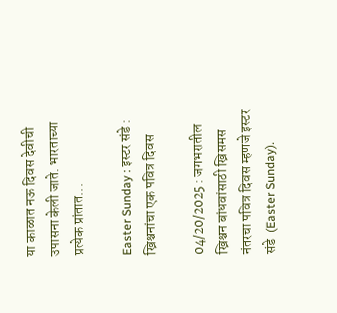या काळात नऊ दिवस देवीची उपासना केली जाते. भारताच्या प्रत्येक प्रांतात...

Easter Sunday : इस्टर संडे : ख्रिश्चनांचा एक पवित्र दिवस

04/20/2025 : जगभरातील ख्रिश्चन बांधवांसाठी ख्रिसमस नंतरचा पवित्र दिवस म्हणजे इस्टर संडे  (Easter Sunday).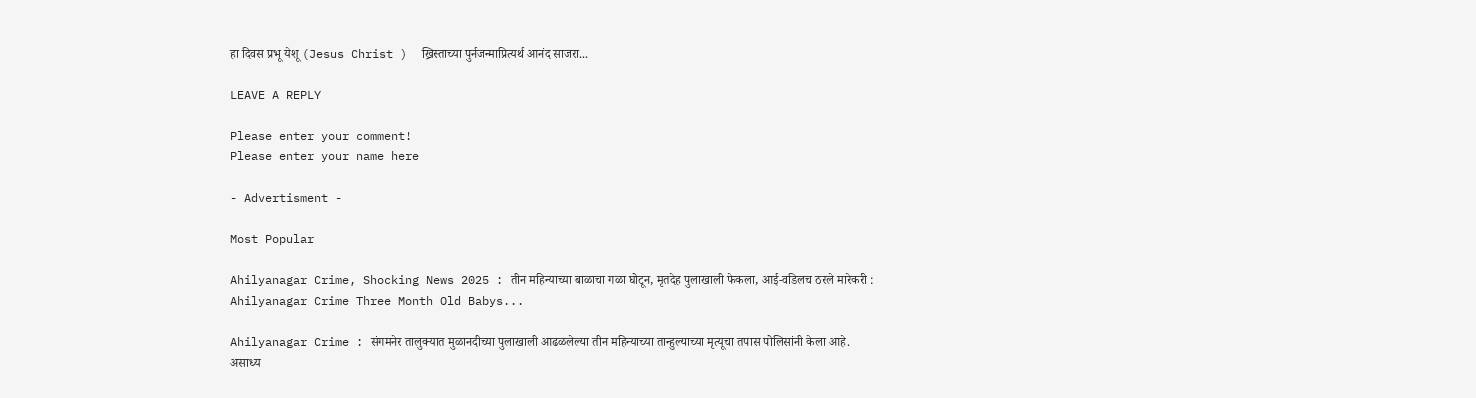हा दिवस प्रभू येशू (Jesus Christ )  ख्रिस्ताच्या पुर्नजन्माप्रित्यर्थ आनंद साजरा...

LEAVE A REPLY

Please enter your comment!
Please enter your name here

- Advertisment -

Most Popular

Ahilyanagar Crime, Shocking News 2025 : तीन महिन्याच्या बाळाचा गळा घोटून, मृतदेह पुलाखाली फेकला, आई-वडिलच ठरले मारेकरी : Ahilyanagar Crime Three Month Old Babys...

Ahilyanagar Crime : संगमनेर तालुक्यात मुळानदीच्या पुलाखाली आढळलेल्या तीन महिन्याच्या तान्हुल्याच्या मृत्यूचा तपास पोलिसांनी केला आहे. असाध्य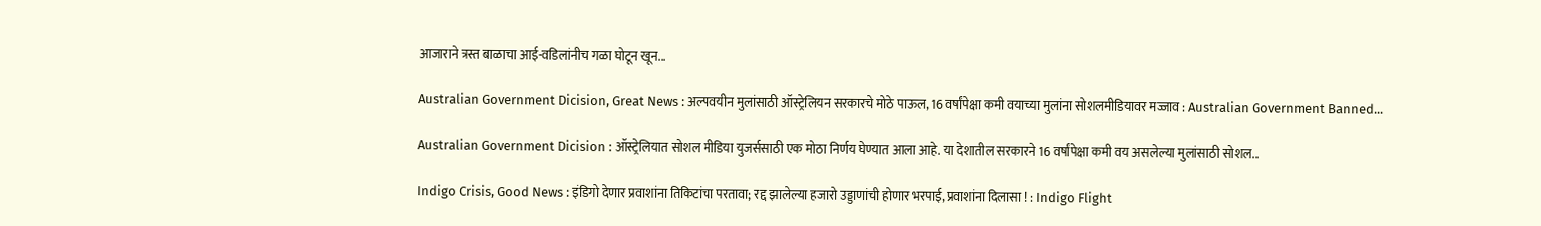आजाराने त्रस्त बाळाचा आई-वडिलांनीच गळा घोटून खून...

Australian Government Dicision, Great News : अल्पवयीन मुलांसाठी ऑस्ट्रेलियन सरकारचे मोठे पाऊल, 16 वर्षांपेक्षा कमी वयाच्या मुलांना सोशलमीडियावर मज्जाव : Australian Government Banned...

Australian Government Dicision : ऑस्ट्रेलियात सोशल मीडिया युजर्ससाठी एक मोठा निर्णय घेण्यात आला आहे. या देशातील सरकारने 16 वर्षांपेक्षा कमी वय असलेल्या मुलांसाठी सोशल...

Indigo Crisis, Good News : इंडिगो देणार प्रवाशांना तिकिटांचा परतावा; रद्द झालेल्या हजारो उड्डाणांची होणार भरपाई, प्रवाशांना दिलासा ! : Indigo Flight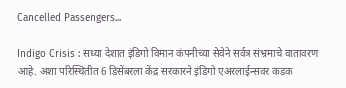Cancelled Passengers...

Indigo Crisis : सध्या देशात इंडिगो विमान कंपनीच्या सेवेने सर्वत्र संभ्रमाचे वातावरण आहे. अशा परिस्थितीत 6 डिसेंबरला केंद्र सरकारने इंडिगो एअरलाईन्सवर कडक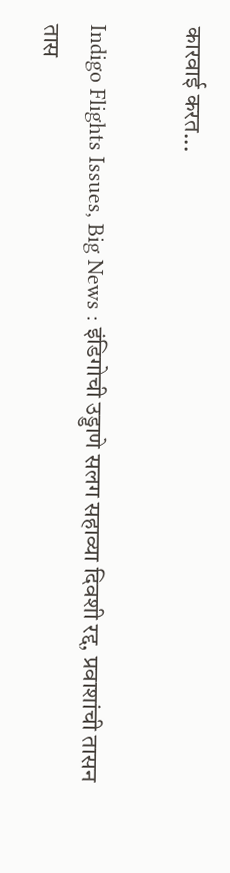कारवाई करत...

Indigo Flights Issues, Big News : इंडिगोची उड्डाणे सलग सहाव्या दिवशी रद्द, प्रवाशांची तासन तास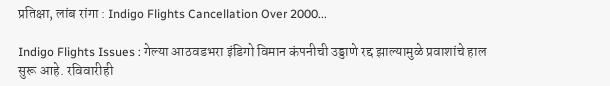प्रतिक्षा, लांब रांगा : Indigo Flights Cancellation Over 2000...

Indigo Flights Issues : गेल्या आठवडभरा इंडिगो विमान कंपनीची उड्डाणे रद्द झाल्यामुळे प्रवाशांचे हाल सुरू आहे. रविवारीही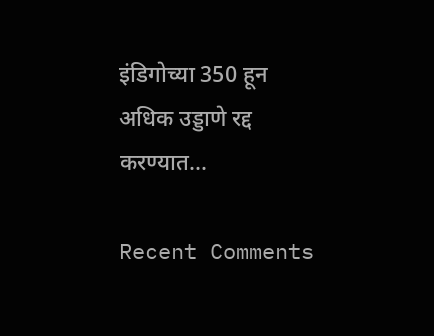इंडिगोच्या 350 हून अधिक उड्डाणे रद्द करण्यात...

Recent Comments